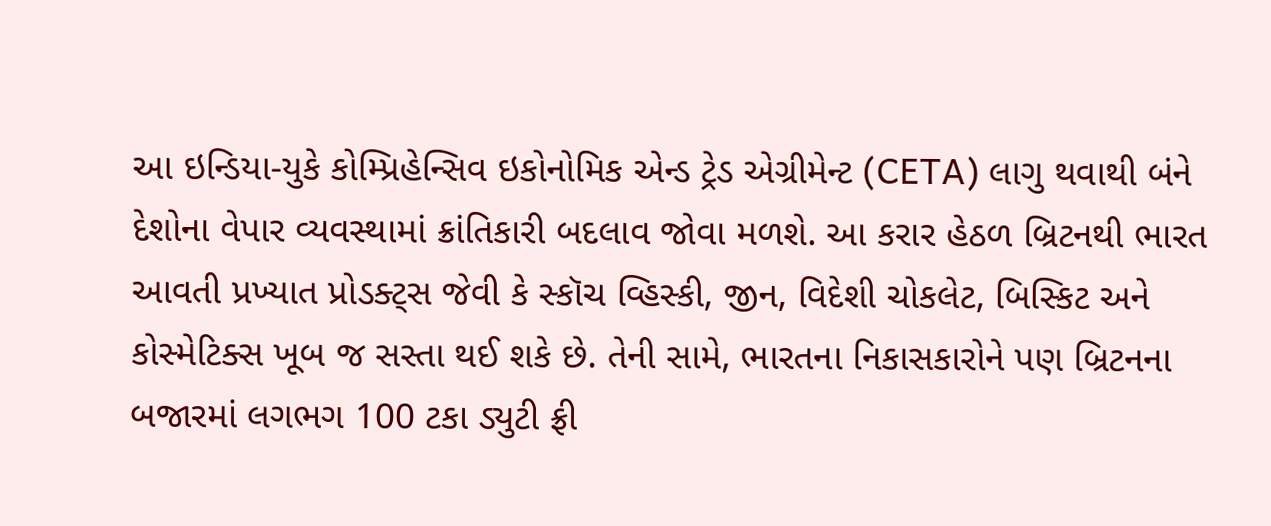આ ઇન્ડિયા-યુકે કોમ્પ્રિહેન્સિવ ઇકોનોમિક એન્ડ ટ્રેડ એગ્રીમેન્ટ (CETA) લાગુ થવાથી બંને દેશોના વેપાર વ્યવસ્થામાં ક્રાંતિકારી બદલાવ જોવા મળશે. આ કરાર હેઠળ બ્રિટનથી ભારત આવતી પ્રખ્યાત પ્રોડક્ટ્સ જેવી કે સ્કૉચ વ્હિસ્કી, જીન, વિદેશી ચોકલેટ, બિસ્કિટ અને કોસ્મેટિક્સ ખૂબ જ સસ્તા થઈ શકે છે. તેની સામે, ભારતના નિકાસકારોને પણ બ્રિટનના બજારમાં લગભગ 100 ટકા ડ્યુટી ફ્રી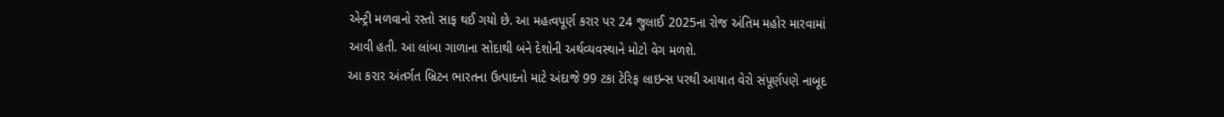એન્ટ્રી મળવાનો રસ્તો સાફ થઈ ગયો છે. આ મહત્વપૂર્ણ કરાર પર 24 જુલાઈ 2025ના રોજ અંતિમ મહોર મારવામાં આવી હતી. આ લાંબા ગાળાના સોદાથી બંને દેશોની અર્થવ્યવસ્થાને મોટો વેગ મળશે.
આ કરાર અંતર્ગત બ્રિટન ભારતના ઉત્પાદનો માટે અંદાજે 99 ટકા ટેરિફ લાઇન્સ પરથી આયાત વેરો સંપૂર્ણપણે નાબૂદ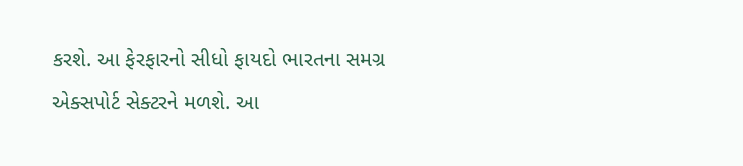કરશે. આ ફેરફારનો સીધો ફાયદો ભારતના સમગ્ર એક્સપોર્ટ સેક્ટરને મળશે. આ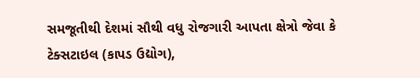સમજૂતીથી દેશમાં સૌથી વધુ રોજગારી આપતા ક્ષેત્રો જેવા કે ટેક્સટાઇલ (કાપડ ઉદ્યોગ),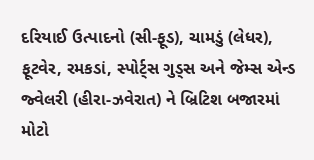દરિયાઈ ઉત્પાદનો (સી-ફૂડ), ચામડું (લેધર), ફૂટવેર, રમકડાં, સ્પોર્ટ્સ ગુડ્સ અને જેમ્સ એન્ડ જ્વેલરી (હીરા-ઝવેરાત) ને બ્રિટિશ બજારમાં મોટો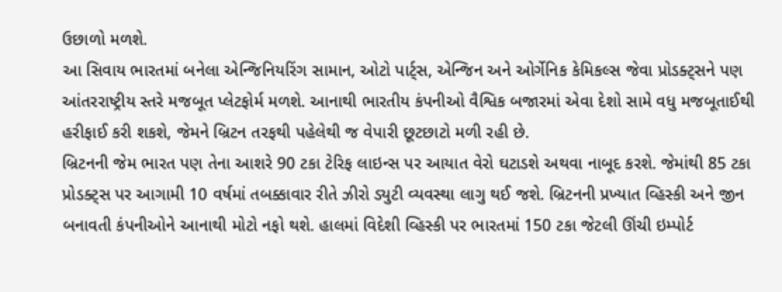ઉછાળો મળશે.
આ સિવાય ભારતમાં બનેલા એન્જિનિયરિંગ સામાન, ઓટો પાર્ટ્સ, એન્જિન અને ઓર્ગેનિક કેમિકલ્સ જેવા પ્રોડક્ટ્સને પણ આંતરરાષ્ટ્રીય સ્તરે મજબૂત પ્લેટફોર્મ મળશે. આનાથી ભારતીય કંપનીઓ વૈશ્વિક બજારમાં એવા દેશો સામે વધુ મજબૂતાઈથી હરીફાઈ કરી શકશે, જેમને બ્રિટન તરફથી પહેલેથી જ વેપારી છૂટછાટો મળી રહી છે.
બ્રિટનની જેમ ભારત પણ તેના આશરે 90 ટકા ટેરિફ લાઇન્સ પર આયાત વેરો ઘટાડશે અથવા નાબૂદ કરશે. જેમાંથી 85 ટકા પ્રોડક્ટ્સ પર આગામી 10 વર્ષમાં તબક્કાવાર રીતે ઝીરો ડ્યુટી વ્યવસ્થા લાગુ થઈ જશે. બ્રિટનની પ્રખ્યાત વ્હિસ્કી અને જીન બનાવતી કંપનીઓને આનાથી મોટો નફો થશે. હાલમાં વિદેશી વ્હિસ્કી પર ભારતમાં 150 ટકા જેટલી ઊંચી ઇમ્પોર્ટ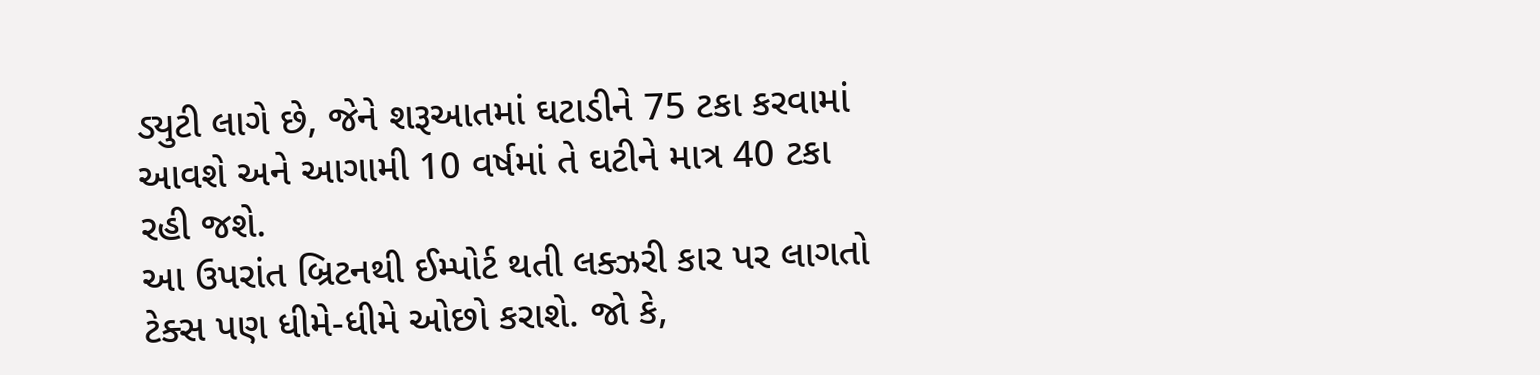ડ્યુટી લાગે છે, જેને શરૂઆતમાં ઘટાડીને 75 ટકા કરવામાં આવશે અને આગામી 10 વર્ષમાં તે ઘટીને માત્ર 40 ટકા રહી જશે.
આ ઉપરાંત બ્રિટનથી ઈમ્પોર્ટ થતી લક્ઝરી કાર પર લાગતો ટેક્સ પણ ધીમે-ધીમે ઓછો કરાશે. જો કે,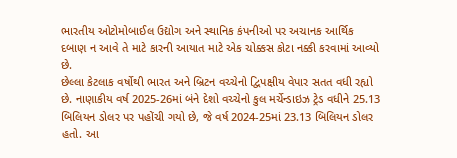ભારતીય ઓટોમોબાઈલ ઉદ્યોગ અને સ્થાનિક કંપનીઓ પર અચાનક આર્થિક દબાણ ન આવે તે માટે કારની આયાત માટે એક ચોક્કસ કોટા નક્કી કરવામાં આવ્યો છે.
છેલ્લા કેટલાક વર્ષોથી ભારત અને બ્રિટન વચ્ચેનો દ્વિપક્ષીય વેપાર સતત વધી રહ્યો છે. નાણાકીય વર્ષ 2025-26માં બંને દેશો વચ્ચેનો કુલ મર્ચેન્ડાઇઝ ટ્રેડ વધીને 25.13 બિલિયન ડોલર પર પહોંચી ગયો છે, જે વર્ષ 2024-25માં 23.13 બિલિયન ડોલર હતો. આ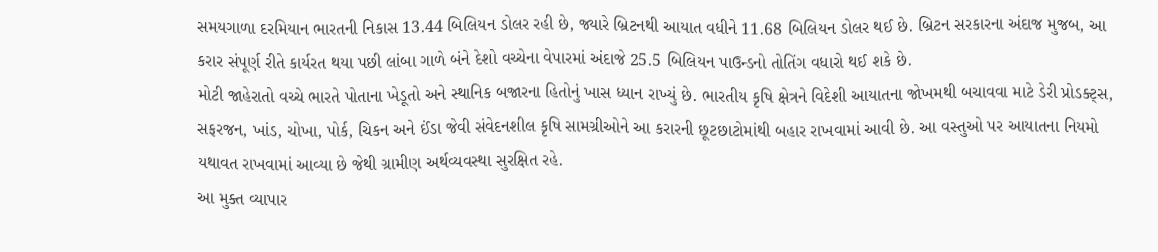સમયગાળા દરમિયાન ભારતની નિકાસ 13.44 બિલિયન ડોલર રહી છે, જ્યારે બ્રિટનથી આયાત વધીને 11.68 બિલિયન ડોલર થઈ છે. બ્રિટન સરકારના અંદાજ મુજબ, આ કરાર સંપૂર્ણ રીતે કાર્યરત થયા પછી લાંબા ગાળે બંને દેશો વચ્ચેના વેપારમાં અંદાજે 25.5 બિલિયન પાઉન્ડનો તોતિંગ વધારો થઈ શકે છે.
મોટી જાહેરાતો વચ્ચે ભારતે પોતાના ખેડૂતો અને સ્થાનિક બજારના હિતોનું ખાસ ધ્યાન રાખ્યું છે. ભારતીય કૃષિ ક્ષેત્રને વિદેશી આયાતના જોખમથી બચાવવા માટે ડેરી પ્રોડક્ટ્સ, સફરજન, ખાંડ, ચોખા, પોર્ક, ચિકન અને ઈંડા જેવી સંવેદનશીલ કૃષિ સામગ્રીઓને આ કરારની છૂટછાટોમાંથી બહાર રાખવામાં આવી છે. આ વસ્તુઓ પર આયાતના નિયમો યથાવત રાખવામાં આવ્યા છે જેથી ગ્રામીણ અર્થવ્યવસ્થા સુરક્ષિત રહે.
આ મુક્ત વ્યાપાર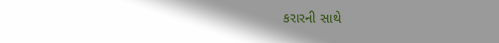કરારની સાથે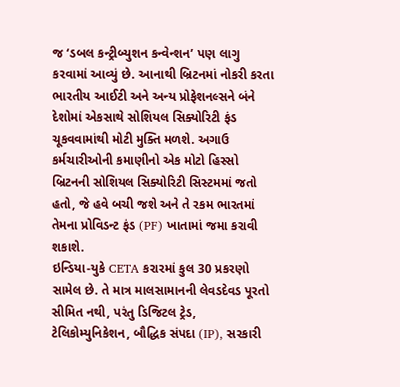જ ‘ડબલ કન્ટ્રીબ્યુશન કન્વેન્શન’ પણ લાગુ કરવામાં આવ્યું છે. આનાથી બ્રિટનમાં નોકરી કરતા ભારતીય આઈટી અને અન્ય પ્રોફેશનલ્સને બંને દેશોમાં એકસાથે સોશિયલ સિક્યોરિટી ફંડ ચૂકવવામાંથી મોટી મુક્તિ મળશે. અગાઉ કર્મચારીઓની કમાણીનો એક મોટો હિસ્સો બ્રિટનની સોશિયલ સિક્યોરિટી સિસ્ટમમાં જતો હતો, જે હવે બચી જશે અને તે રકમ ભારતમાં તેમના પ્રોવિડન્ટ ફંડ (PF) ખાતામાં જમા કરાવી શકાશે.
ઇન્ડિયા-યુકે CETA કરારમાં કુલ 30 પ્રકરણો સામેલ છે. તે માત્ર માલસામાનની લેવડદેવડ પૂરતો સીમિત નથી, પરંતુ ડિજિટલ ટ્રેડ, ટેલિકોમ્યુનિકેશન, બૌદ્ધિક સંપદા (IP), સરકારી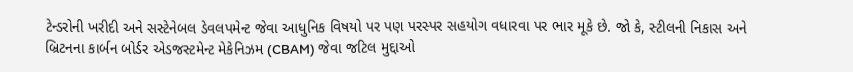ટેન્ડરોની ખરીદી અને સસ્ટેનેબલ ડેવલપમેન્ટ જેવા આધુનિક વિષયો પર પણ પરસ્પર સહયોગ વધારવા પર ભાર મૂકે છે. જો કે, સ્ટીલની નિકાસ અને બ્રિટનના કાર્બન બોર્ડર એડજસ્ટમેન્ટ મેકેનિઝમ (CBAM) જેવા જટિલ મુદ્દાઓ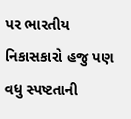પર ભારતીય નિકાસકારો હજુ પણ વધુ સ્પષ્ટતાની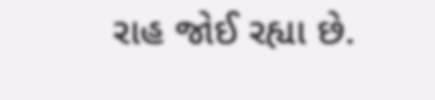રાહ જોઈ રહ્યા છે.